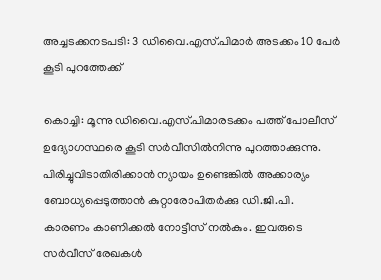അച്ചടക്കനടപടി: 3 ഡിവൈ.എസ്.പിമാര്‍ അടക്കം 10 പേര്‍ കൂടി പുറത്തേക്ക്

കൊച്ചി: മൂന്നു ഡിവൈ.എസ്.പിമാരടക്കം പത്ത് പോലീസ് ഉദ്യോഗസ്ഥരെ കൂടി സര്‍വീസില്‍നിന്നു പുറത്താക്കുന്നു. പിരിച്ചുവിടാതിരിക്കാന്‍ ന്യായം ഉണ്ടെങ്കില്‍ അക്കാര്യം ബോധ്യപ്പെടുത്താന്‍ കുറ്റാരോപിതര്‍ക്കു ഡി.ജി.പി. കാരണം കാണിക്കല്‍ നോട്ടീസ് നല്‍കും. ഇവരുടെ സര്‍വീസ് രേഖകള്‍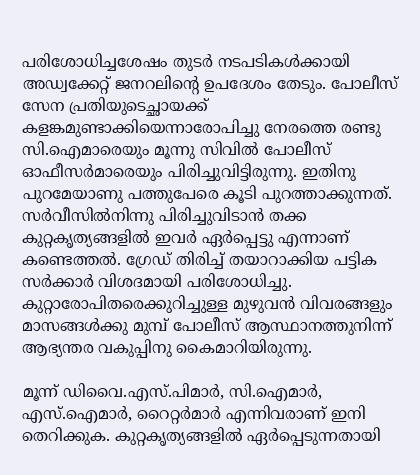പരിശോധിച്ചശേഷം തുടര്‍ നടപടികള്‍ക്കായി അഡ്വക്കേറ്റ് ജനറലിന്റെ ഉപദേശം തേടും. പോലീസ് സേന പ്രതിയുടെച്ഛായക്ക് കളങ്കമുണ്ടാക്കിയെന്നാരോപിച്ചു നേരത്തെ രണ്ടു സി.ഐമാരെയും മൂന്നു സിവില്‍ പോലീസ് ഓഫീസര്‍മാരെയും പിരിച്ചുവിട്ടിരുന്നു. ഇതിനു പുറമേയാണു പത്തുപേരെ കൂടി പുറത്താക്കുന്നത്. സര്‍വീസില്‍നിന്നു പിരിച്ചുവിടാന്‍ തക്ക കുറ്റകൃത്യങ്ങളില്‍ ഇവര്‍ ഏര്‍പ്പെട്ടു എന്നാണ് കണ്ടെത്തല്‍. ഗ്രേഡ് തിരിച്ച് തയാറാക്കിയ പട്ടിക സര്‍ക്കാര്‍ വിശദമായി പരിശോധിച്ചു. കുറ്റാരോപിതരെക്കുറിച്ചുള്ള മുഴുവന്‍ വിവരങ്ങളും മാസങ്ങള്‍ക്കു മുമ്പ് പോലീസ് ആസ്ഥാനത്തുനിന്ന് ആഭ്യന്തര വകുപ്പിനു കൈമാറിയിരുന്നു.

മൂന്ന് ഡിവൈ.എസ്.പിമാര്‍, സി.ഐമാര്‍, എസ്.ഐമാര്‍, റൈറ്റര്‍മാര്‍ എന്നിവരാണ് ഇനി തെറിക്കുക. കുറ്റകൃത്യങ്ങളില്‍ ഏര്‍പ്പെടുന്നതായി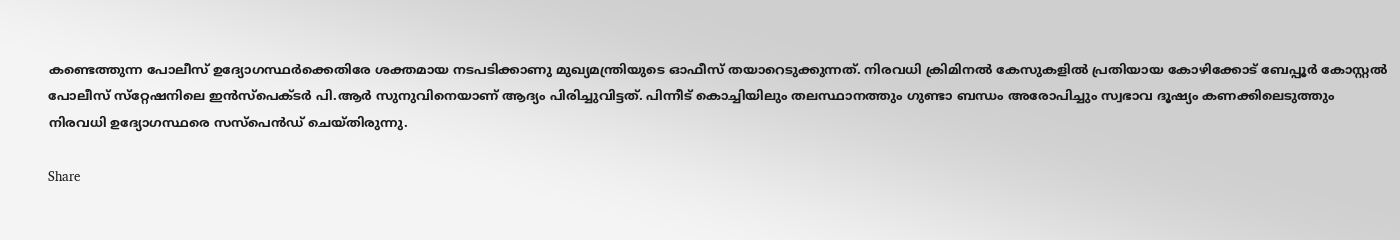കണ്ടെത്തുന്ന പോലീസ് ഉദ്യോഗസ്ഥര്‍ക്കെതിരേ ശക്തമായ നടപടിക്കാണു മുഖ്യമന്ത്രിയുടെ ഓഫീസ് തയാറെടുക്കുന്നത്. നിരവധി ക്രിമിനല്‍ കേസുകളില്‍ പ്രതിയായ കോഴിക്കോട് ബേപ്പൂര്‍ കോസ്റ്റല്‍ പോലീസ് സ്‌റ്റേഷനിലെ ഇന്‍സ്‌പെക്ടര്‍ പി.ആര്‍ സുനുവിനെയാണ് ആദ്യം പിരിച്ചുവിട്ടത്. പിന്നീട് കൊച്ചിയിലും തലസ്ഥാനത്തും ഗുണ്ടാ ബന്ധം അരോപിച്ചും സ്വഭാവ ദൂഷ്യം കണക്കിലെടുത്തും നിരവധി ഉദ്യോഗസ്ഥരെ സസ്‌പെന്‍ഡ് ചെയ്തിരുന്നു.

Share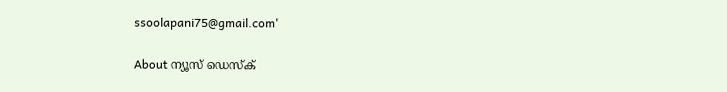ssoolapani75@gmail.com'

About ന്യൂസ് ഡെസ്ക്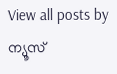View all posts by ന്യൂസ്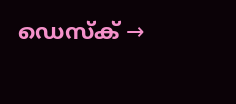ഡെസ്ക് →